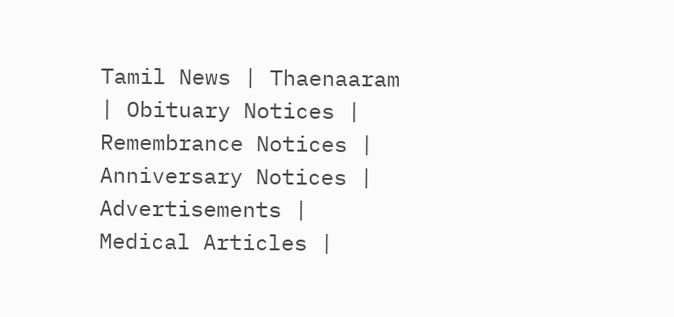Tamil News | Thaenaaram | Obituary Notices | Remembrance Notices | Anniversary Notices | Advertisements |  Medical Articles |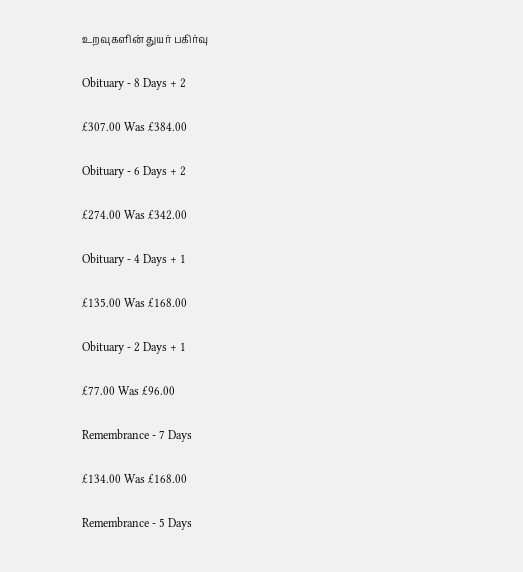உறவுகளின் துயர் பகிர்வு

Obituary - 8 Days + 2

£307.00 Was £384.00

Obituary - 6 Days + 2

£274.00 Was £342.00

Obituary - 4 Days + 1

£135.00 Was £168.00

Obituary - 2 Days + 1

£77.00 Was £96.00

Remembrance - 7 Days

£134.00 Was £168.00

Remembrance - 5 Days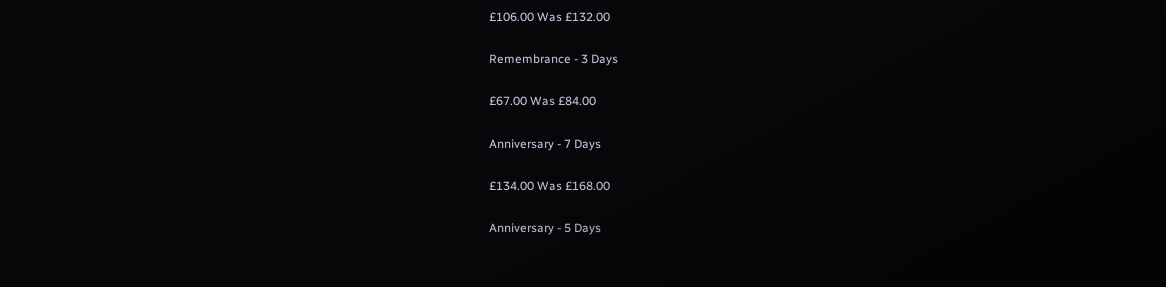£106.00 Was £132.00

Remembrance - 3 Days

£67.00 Was £84.00

Anniversary - 7 Days

£134.00 Was £168.00

Anniversary - 5 Days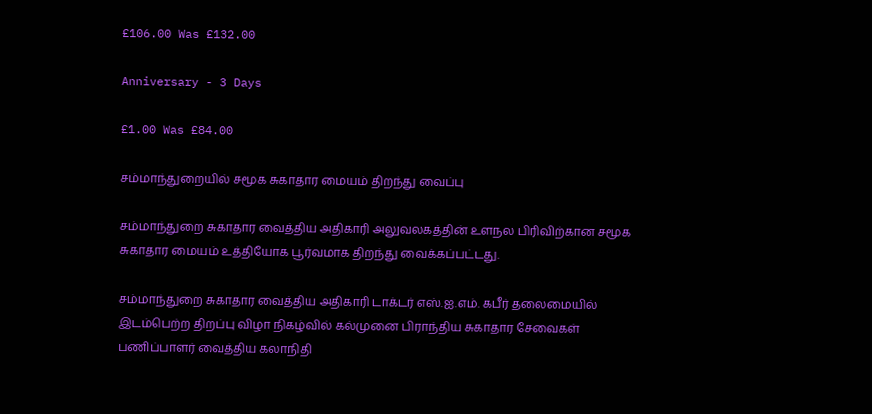£106.00 Was £132.00

Anniversary - 3 Days

£1.00 Was £84.00

சம்மாந்துறையில் சமூக சுகாதார மையம் திறந்து வைப்பு

சம்மாந்துறை சுகாதார வைத்திய அதிகாரி அலுவலகத்தின் உளநல பிரிவிற்கான சமூக சுகாதார மையம் உத்தியோக பூர்வமாக திறந்து வைக்கப்பட்டது.

சம்மாந்துறை சுகாதார வைத்திய அதிகாரி டாக்டர் எஸ்.ஐ.எம். கபீர் தலைமையில் இடம்பெற்ற திறப்பு விழா நிகழ்வில் கல்முனை பிராந்திய சுகாதார சேவைகள் பணிப்பாளர் வைத்திய கலாநிதி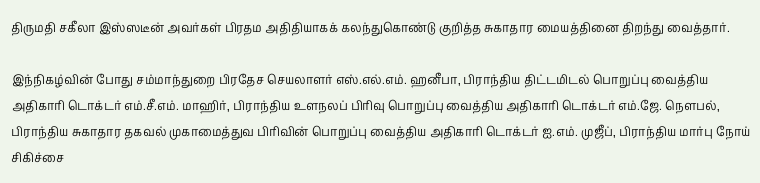திருமதி சகீலா இஸ்ஸடீன் அவர்கள் பிரதம அதிதியாகக் கலந்துகொண்டு குறித்த சுகாதார மையத்தினை திறந்து வைத்தார்.

இந்நிகழ்வின் போது சம்மாந்துறை பிரதேச செயலாளர் எஸ்.எல்.எம். ஹனீபா, பிராந்திய திட்டமிடல் பொறுப்பு வைத்திய அதிகாரி டொக்டர் எம்.சீ.எம். மாஹிர், பிராந்திய உளநலப் பிரிவு பொறுப்பு வைத்திய அதிகாரி டொக்டர் எம்.ஜே. நௌபல், பிராந்திய சுகாதார தகவல் முகாமைத்துவ பிரிவின் பொறுப்பு வைத்திய அதிகாரி டொக்டர் ஐ.எம். முஜீப், பிராந்திய மார்பு நோய் சிகிச்சை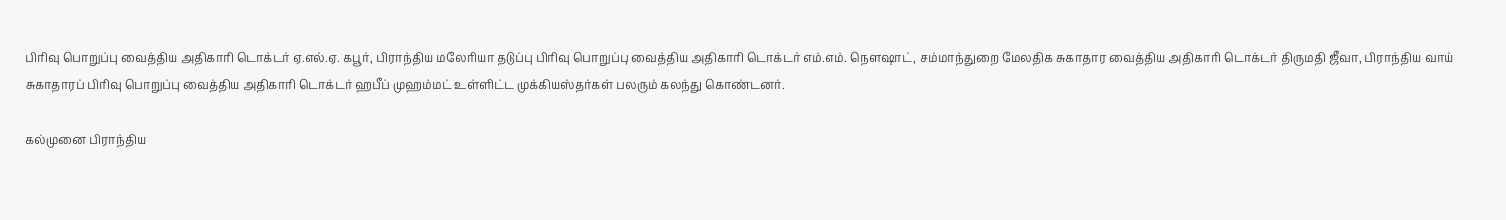பிரிவு பொறுப்பு வைத்திய அதிகாரி டொக்டர் ஏ.எல்.ஏ. கபூர், பிராந்திய மலேரியா தடுப்பு பிரிவு பொறுப்பு வைத்திய அதிகாரி டொக்டர் எம்.எம். நௌஷாட், சம்மாந்துறை மேலதிக சுகாதார வைத்திய அதிகாரி டொக்டர் திருமதி ஜீவா, பிராந்திய வாய் சுகாதாரப் பிரிவு பொறுப்பு வைத்திய அதிகாரி டொக்டர் ஹபீப் முஹம்மட் உள்ளிட்ட முக்கியஸ்தர்கள் பலரும் கலந்து கொண்டனர்.

கல்முனை பிராந்திய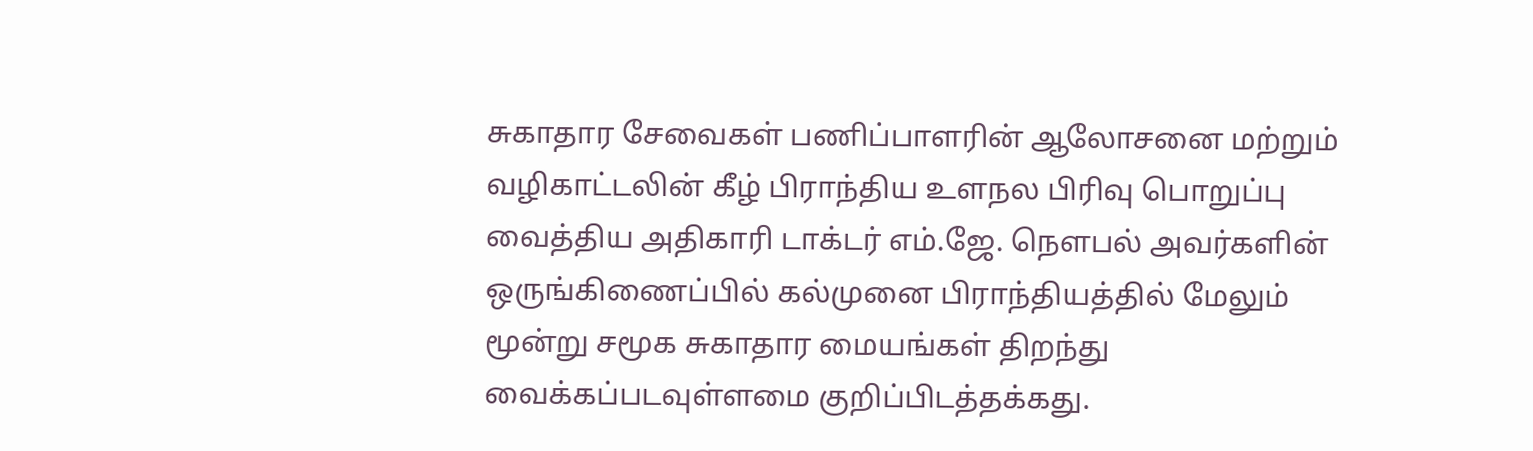சுகாதார சேவைகள் பணிப்பாளரின் ஆலோசனை மற்றும் வழிகாட்டலின் கீழ் பிராந்திய உளநல பிரிவு பொறுப்பு வைத்திய அதிகாரி டாக்டர் எம்.ஜே. நௌபல் அவர்களின் ஒருங்கிணைப்பில் கல்முனை பிராந்தியத்தில் மேலும் மூன்று சமூக சுகாதார மையங்கள் திறந்து வைக்கப்படவுள்ளமை குறிப்பிடத்தக்கது.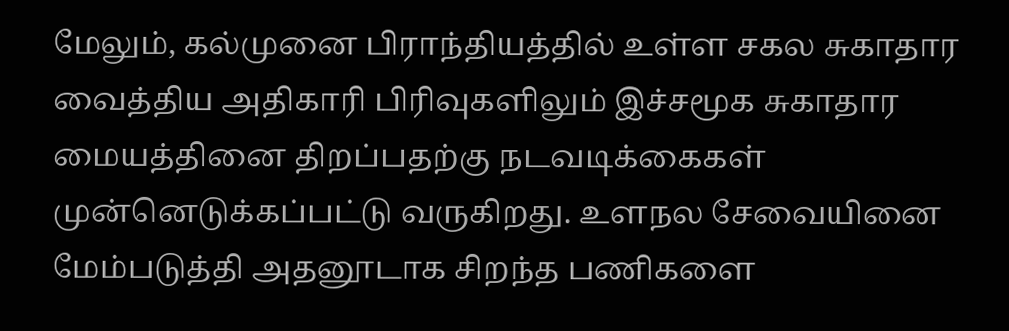மேலும், கல்முனை பிராந்தியத்தில் உள்ள சகல சுகாதார வைத்திய அதிகாரி பிரிவுகளிலும் இச்சமூக சுகாதார மையத்தினை திறப்பதற்கு நடவடிக்கைகள் முன்னெடுக்கப்பட்டு வருகிறது. உளநல சேவையினை மேம்படுத்தி அதனூடாக சிறந்த பணிகளை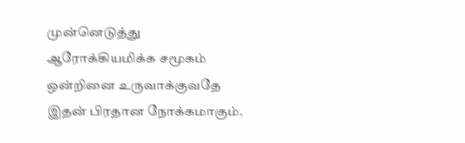முன்னெடுத்து ஆரோக்கியமிக்க சமூகம் ஒன்றினை உருவாக்குவதே இதன் பிரதான நோக்கமாகும்.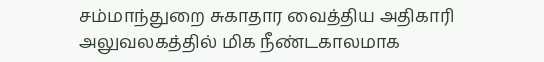சம்மாந்துறை சுகாதார வைத்திய அதிகாரி அலுவலகத்தில் மிக நீண்டகாலமாக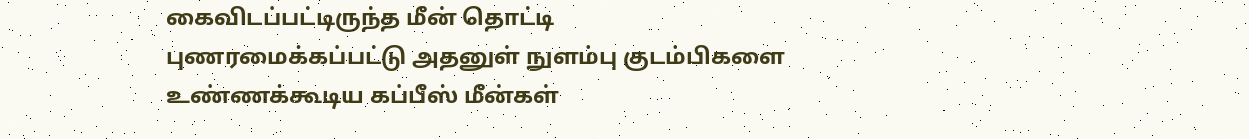கைவிடப்பட்டிருந்த மீன் தொட்டி புணரமைக்கப்பட்டு அதனுள் நுளம்பு குடம்பிகளை உண்ணக்கூடிய கப்பீஸ் மீன்கள்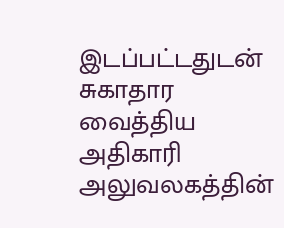இடப்பட்டதுடன் சுகாதார வைத்திய அதிகாரி அலுவலகத்தின்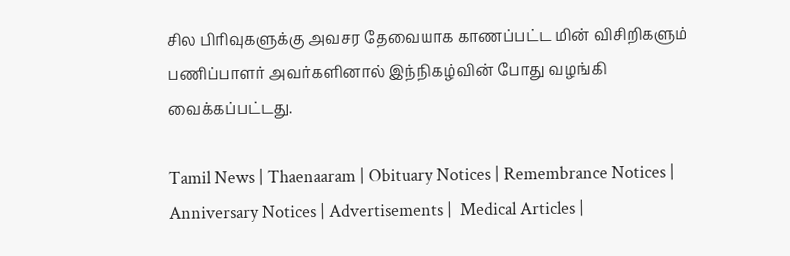சில பிரிவுகளுக்கு அவசர தேவையாக காணப்பட்ட மின் விசிறிகளும் பணிப்பாளர் அவர்களினால் இந்நிகழ்வின் போது வழங்கி வைக்கப்பட்டது.

Tamil News | Thaenaaram | Obituary Notices | Remembrance Notices | Anniversary Notices | Advertisements |  Medical Articles |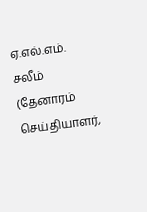ஏ.எல்.எம். சலீம் (தேனாரம் செய்தியாளர்,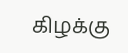கிழக்கு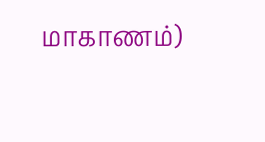மாகாணம்)